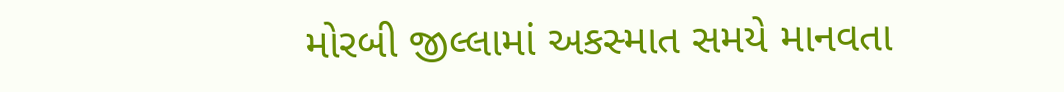મોરબી જીલ્લામાં અકસ્માત સમયે માનવતા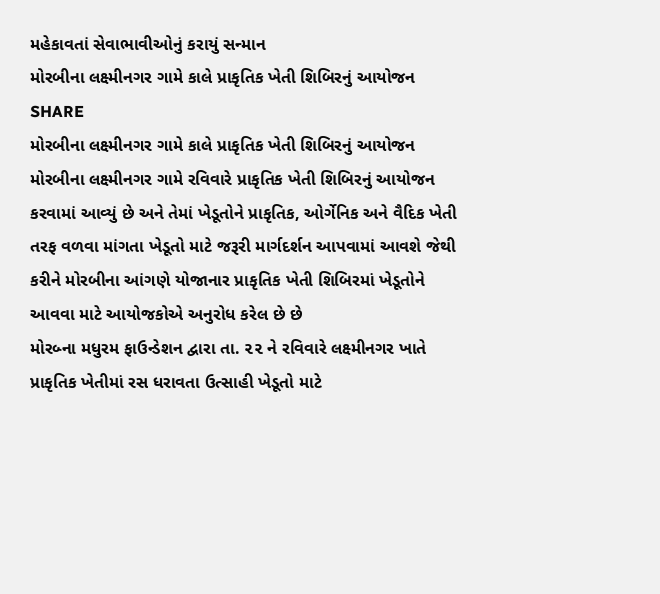મહેકાવતાં સેવાભાવીઓનું કરાયું સન્માન
મોરબીના લક્ષ્મીનગર ગામે કાલે પ્રાકૃતિક ખેતી શિબિરનું આયોજન
SHARE
મોરબીના લક્ષ્મીનગર ગામે કાલે પ્રાકૃતિક ખેતી શિબિરનું આયોજન
મોરબીના લક્ષ્મીનગર ગામે રવિવારે પ્રાકૃતિક ખેતી શિબિરનું આયોજન કરવામાં આવ્યું છે અને તેમાં ખેડૂતોને પ્રાકૃતિક, ઓર્ગેનિક અને વૈદિક ખેતી તરફ વળવા માંગતા ખેડૂતો માટે જરૂરી માર્ગદર્શન આપવામાં આવશે જેથી કરીને મોરબીના આંગણે યોજાનાર પ્રાકૃતિક ખેતી શિબિરમાં ખેડૂતોને આવવા માટે આયોજકોએ અનુરોધ કરેલ છે છે
મોરબ્ના મધુરમ ફાઉન્ડેશન દ્વારા તા. ૨૨ ને રવિવારે લક્ષ્મીનગર ખાતે પ્રાકૃતિક ખેતીમાં રસ ધરાવતા ઉત્સાહી ખેડૂતો માટે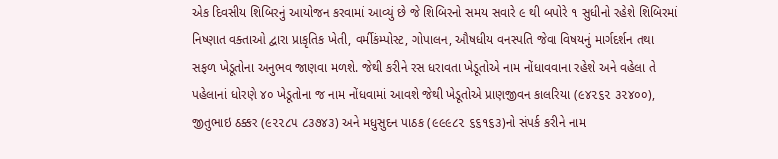એક દિવસીય શિબિરનું આયોજન કરવામાં આવ્યું છે જે શિબિરનો સમય સવારે ૯ થી બપોરે ૧ સુધીનો રહેશે શિબિરમાં નિષ્ણાત વક્તાઓ દ્વારા પ્રાકૃતિક ખેતી, વર્મીકંમ્પોસ્ટ, ગોપાલન, ઔષધીય વનસ્પતિ જેવા વિષયનું માર્ગદર્શન તથા સફળ ખેડૂતોના અનુભવ જાણવા મળશે. જેથી કરીને રસ ધરાવતા ખેડૂતોએ નામ નોંધાવવાના રહેશે અને વહેલા તે પહેલાનાં ધોરણે ૪૦ ખેડૂતોના જ નામ નોંધવામાં આવશે જેથી ખેડૂતોએ પ્રાણજીવન કાલરિયા (૯૪૨૬૨ ૩૨૪૦૦), જીતુભાઇ ઠક્કર (૯૨૨૮૫ ૮૩૭૪૩) અને મધુસુદન પાઠક (૯૯૯૮૨ ૬૬૧૬૩)નો સંપર્ક કરીને નામ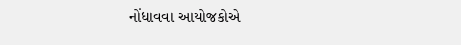નોંધાવવા આયોજકોએ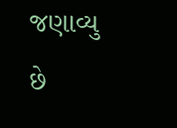જણાવ્યુ છે